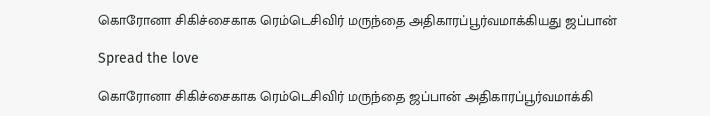கொரோனா சிகிச்சைகாக ரெம்டெசிவிர் மருந்தை அதிகாரப்பூர்வமாக்கியது ஜப்பான்

Spread the love

கொரோனா சிகிச்சைகாக ரெம்டெசிவிர் மருந்தை ஜப்பான் அதிகாரப்பூர்வமாக்கி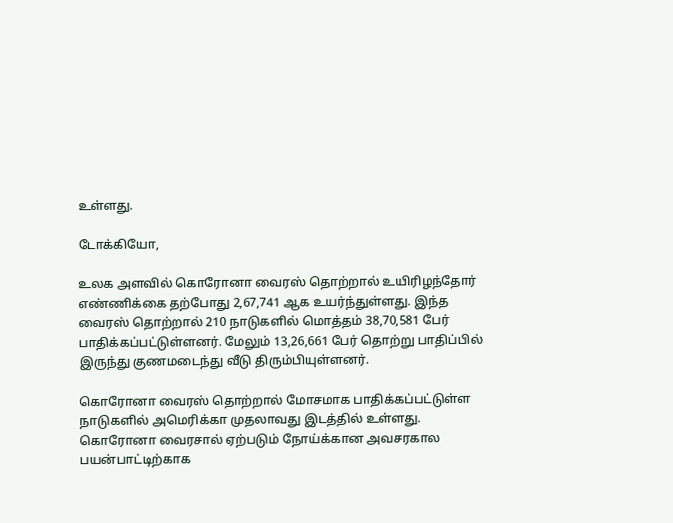உள்ளது.

டோக்கியோ,

உலக அளவில் கொரோனா வைரஸ் தொற்றால் உயிரிழந்தோர் எண்ணிக்‍கை தற்போது 2,67,741 ஆக உயர்ந்துள்ளது. இந்த வைரஸ் தொற்றால் 210 நாடுகளில் மொத்தம் 38,70,581 பேர் பாதிக்‍கப்பட்டுள்ளனர். மேலும் 13,26,661 பேர் தொற்று பாதிப்பில் இருந்து குணமடைந்து வீடு திரும்பியுள்ளனர்.

கொரோனா வைரஸ் தொற்றால் மோசமாக பாதிக்கப்பட்டுள்ள நாடுகளில் அமெரிக்கா முதலாவது இடத்தில் உள்ளது. கொரோனா வைரசால் ஏற்படும் நோய்க்கான அவசரகால பயன்பாட்டிற்காக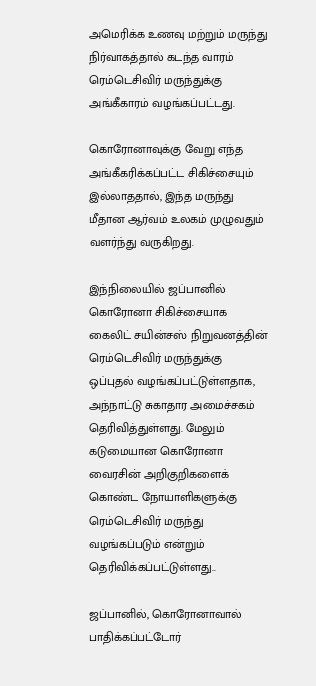அமெரிக்க உணவு மற்றும் மருந்து நிர்வாகத்தால் கடந்த வாரம் ரெம்டெசிவிர் மருந்துக்கு அங்கீகாரம் வழங்கப்பட்டது.

கொரோனாவுக்கு வேறு எந்த அங்கீகரிக்கப்பட்ட சிகிச்சையும் இல்லாததால், இந்த மருந்து மீதான ஆர்வம் உலகம் முழுவதும் வளர்ந்து வருகிறது.

இந்நிலையில் ஜப்பானில் கொரோனா சிகிச்சையாக கைலிட் சயின்சஸ் நிறுவனத்தின் ரெம்டெசிவிர் மருந்துக்கு ஒப்புதல் வழங்கப்பட்டுள்ளதாக, அந்நாட்டு சுகாதார அமைச்சகம் தெரிவித்துள்ளது. மேலும் கடுமையான கொரோனா வைரசின் அறிகுறிகளைக் கொண்ட நோயாளிகளுக்கு ரெம்டெசிவிர் மருந்து வழங்கப்படும் என்றும் தெரிவிக்கப்பட்டுள்ளது..

ஜப்பானில், கொரோனாவால் பாதிக்கப்பட்டோர்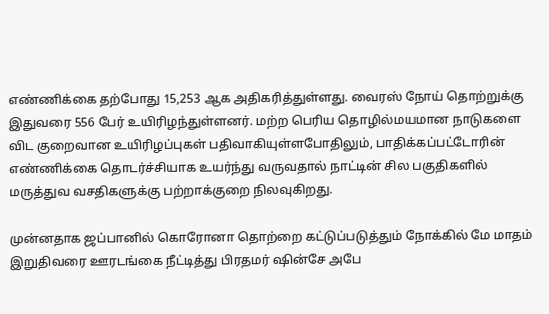எண்ணிக்கை தற்போது 15,253 ஆக அதிகரித்துள்ளது. வைரஸ் நோய் தொற்றுக்கு இதுவரை 556 பேர் உயிரிழந்துள்ளனர். மற்ற பெரிய தொழில்மயமான நாடுகளை விட குறைவான உயிரிழப்புகள் பதிவாகியுள்ளபோதிலும், பாதிக்கப்பட்டோரின் எண்ணிக்கை தொடர்ச்சியாக உயர்ந்து வருவதால் நாட்டின் சில பகுதிகளில் மருத்துவ வசதிகளுக்கு பற்றாக்குறை நிலவுகிறது.

முன்னதாக ஜப்பானில் கொரோனா தொற்றை கட்டுப்படுத்தும் நோக்கில் மே மாதம் இறுதிவரை ஊரடங்கை நீட்டித்து பிரதமர் ஷின்சே அபே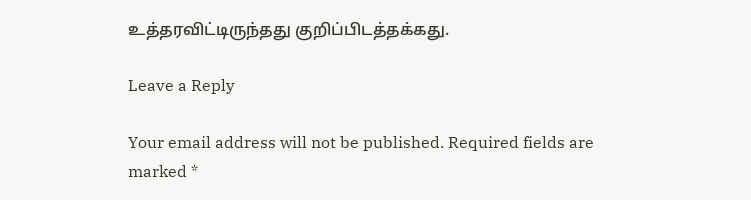உத்தரவிட்டிருந்தது குறிப்பிடத்தக்கது.

Leave a Reply

Your email address will not be published. Required fields are marked *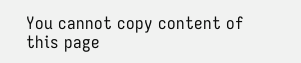You cannot copy content of this page